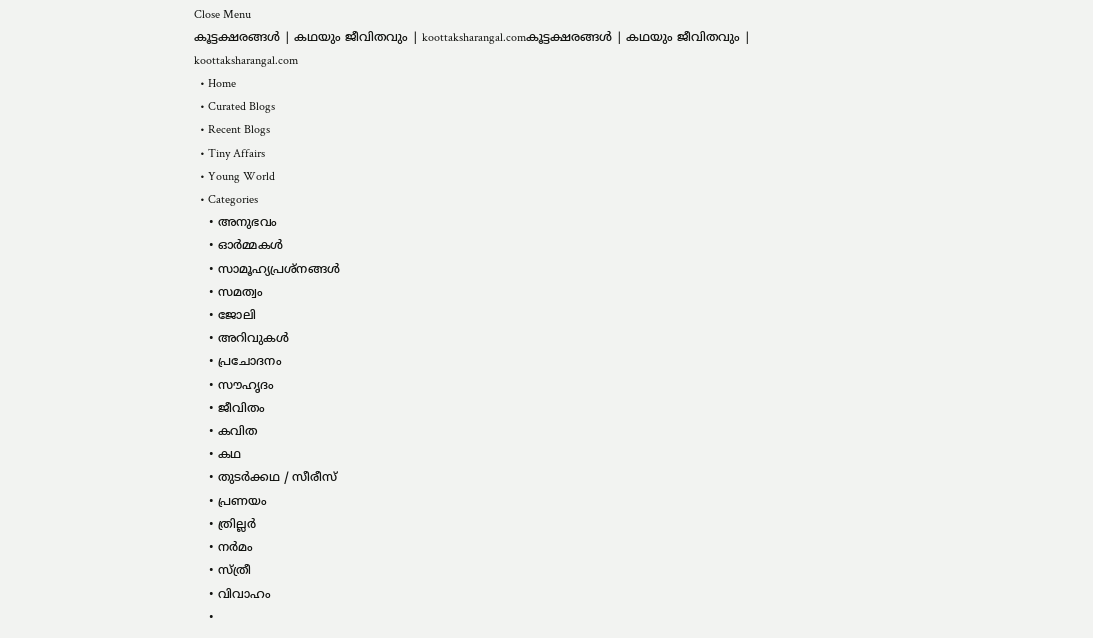Close Menu
കൂട്ടക്ഷരങ്ങൾ | കഥയും ജീവിതവും | koottaksharangal.comകൂട്ടക്ഷരങ്ങൾ | കഥയും ജീവിതവും | koottaksharangal.com
  • Home
  • Curated Blogs
  • Recent Blogs
  • Tiny Affairs
  • Young World
  • Categories
    • അനുഭവം
    • ഓർമ്മകൾ
    • സാമൂഹ്യപ്രശ്നങ്ങൾ
    • സമത്വം
    • ജോലി
    • അറിവുകൾ
    • പ്രചോദനം
    • സൗഹൃദം
    • ജീവിതം
    • കവിത
    • കഥ
    • തുടർക്കഥ / സീരീസ്
    • പ്രണയം
    • ത്രില്ലർ
    • നര്‍മം
    • സ്ത്രീ
    • വിവാഹം
    •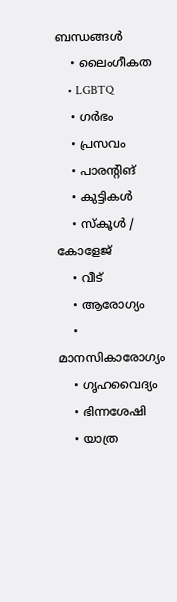ബന്ധങ്ങൾ
    • ലൈംഗീകത
    • LGBTQ
    • ഗർഭം
    • പ്രസവം
    • പാരന്റിങ്
    • കുട്ടികൾ
    • സ്‌കൂൾ / കോളേജ്
    • വീട്
    • ആരോഗ്യം
    • മാനസികാരോഗ്യം
    • ഗൃഹവൈദ്യം
    • ഭിന്നശേഷി
    • യാത്ര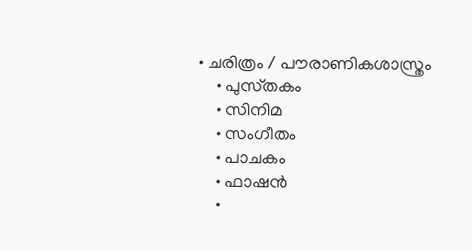• ചരിത്രം / പൗരാണികശാസ്ത്രം
    • പുസ്‌തകം
    • സിനിമ
    • സംഗീതം
    • പാചകം
    • ഫാഷൻ
    •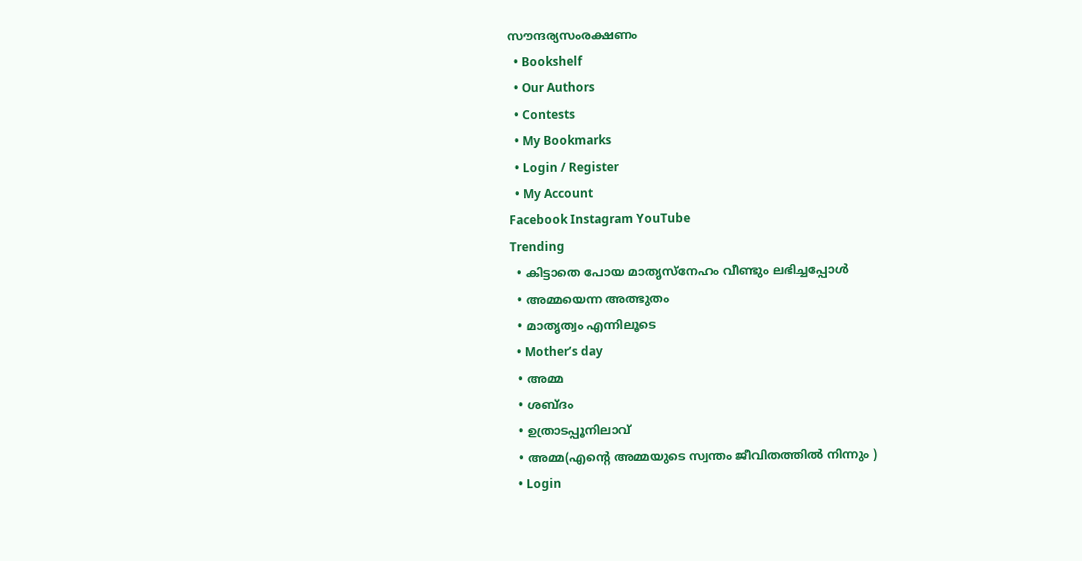സൗന്ദര്യസംരക്ഷണം
  • Bookshelf
  • Our Authors
  • Contests
  • My Bookmarks
  • Login / Register
  • My Account
Facebook Instagram YouTube
Trending
  • കിട്ടാതെ പോയ മാതൃസ്നേഹം വീണ്ടും ലഭിച്ചപ്പോൾ
  • അമ്മയെന്ന അത്ഭുതം
  • മാതൃത്വം എന്നിലൂടെ
  • Mother’s day
  • അമ്മ
  • ശബ്ദം
  • ഉത്രാടപ്പൂനിലാവ്
  • അമ്മ(എന്റെ അമ്മയുടെ സ്വന്തം ജീവിതത്തിൽ നിന്നും )
  • Login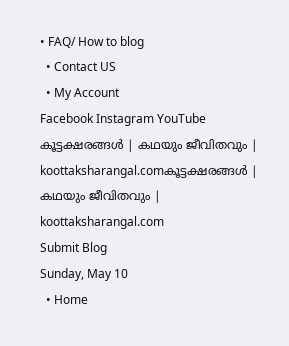• FAQ/ How to blog
  • Contact US
  • My Account
Facebook Instagram YouTube
കൂട്ടക്ഷരങ്ങൾ | കഥയും ജീവിതവും | koottaksharangal.comകൂട്ടക്ഷരങ്ങൾ | കഥയും ജീവിതവും | koottaksharangal.com
Submit Blog
Sunday, May 10
  • Home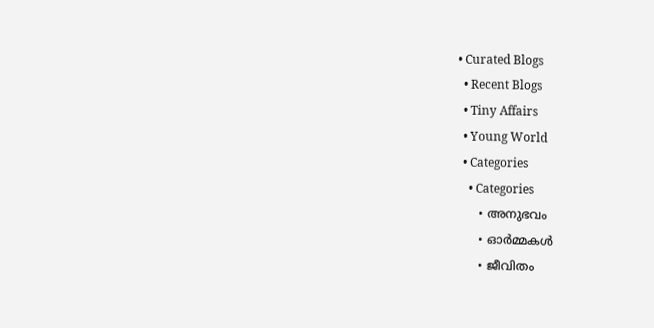• Curated Blogs
  • Recent Blogs
  • Tiny Affairs
  • Young World
  • Categories
    • Categories
      • അനുഭവം
      • ഓർമ്മകൾ
      • ജീവിതം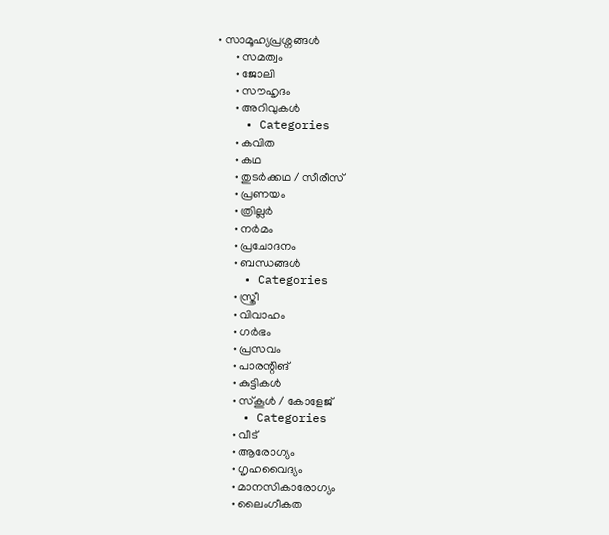• സാമൂഹ്യപ്രശ്നങ്ങൾ
      • സമത്വം
      • ജോലി
      • സൗഹൃദം
      • അറിവുകൾ
    • Categories
      • കവിത
      • കഥ
      • തുടർക്കഥ / സീരീസ്
      • പ്രണയം
      • ത്രില്ലർ
      • നര്‍മം
      • പ്രചോദനം
      • ബന്ധങ്ങൾ
    • Categories
      • സ്ത്രീ
      • വിവാഹം
      • ഗർഭം
      • പ്രസവം
      • പാരന്റിങ്
      • കുട്ടികൾ
      • സ്‌കൂൾ / കോളേജ്
    • Categories
      • വീട്
      • ആരോഗ്യം
      • ഗൃഹവൈദ്യം
      • മാനസികാരോഗ്യം
      • ലൈംഗീകത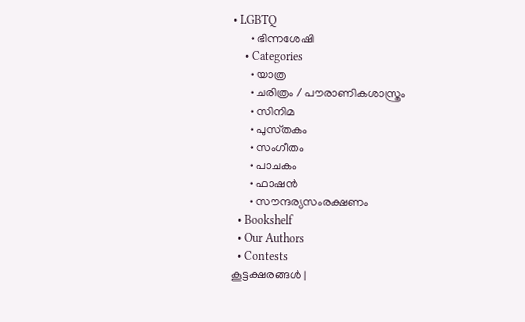• LGBTQ
      • ഭിന്നശേഷി
    • Categories
      • യാത്ര
      • ചരിത്രം / പൗരാണികശാസ്ത്രം
      • സിനിമ
      • പുസ്‌തകം
      • സംഗീതം
      • പാചകം
      • ഫാഷൻ
      • സൗന്ദര്യസംരക്ഷണം
  • Bookshelf
  • Our Authors
  • Contests
കൂട്ടക്ഷരങ്ങൾ |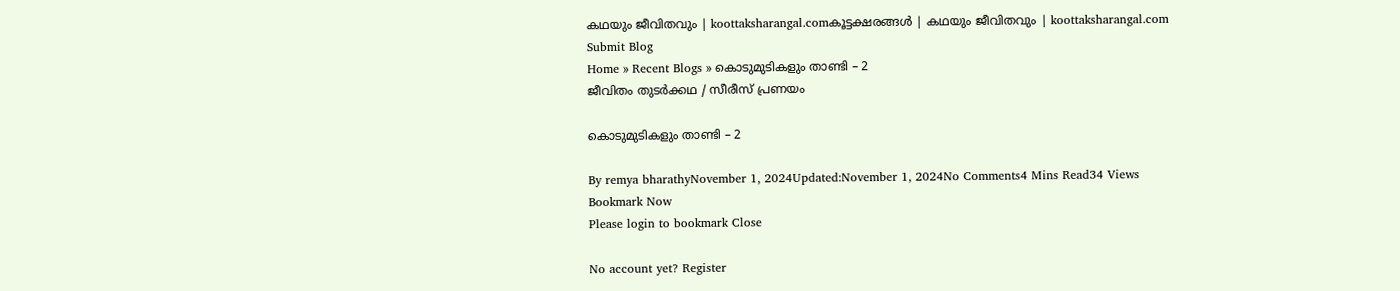കഥയും ജീവിതവും | koottaksharangal.comകൂട്ടക്ഷരങ്ങൾ | കഥയും ജീവിതവും | koottaksharangal.com
Submit Blog
Home » Recent Blogs » കൊടുമുടികളും താണ്ടി – 2
ജീവിതം തുടർക്കഥ / സീരീസ് പ്രണയം

കൊടുമുടികളും താണ്ടി – 2

By remya bharathyNovember 1, 2024Updated:November 1, 2024No Comments4 Mins Read34 Views
Bookmark Now
Please login to bookmark Close

No account yet? Register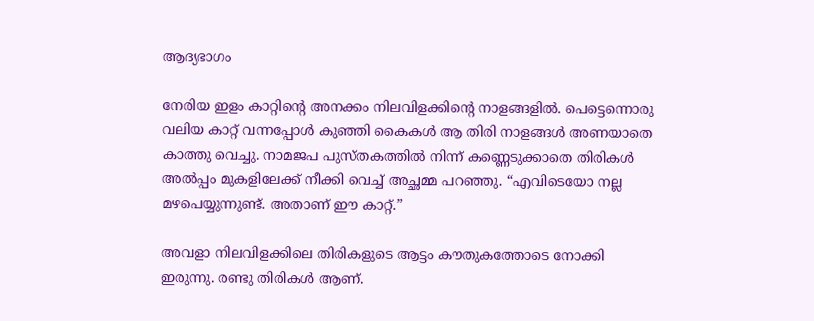ആദ്യഭാഗം

നേരിയ ഇളം കാറ്റിന്റെ അനക്കം നിലവിളക്കിന്റെ നാളങ്ങളിൽ. പെട്ടെന്നൊരു വലിയ കാറ്റ് വന്നപ്പോൾ കുഞ്ഞി കൈകൾ ആ തിരി നാളങ്ങൾ അണയാതെ കാത്തു വെച്ചു. നാമജപ പുസ്തകത്തിൽ നിന്ന് കണ്ണെടുക്കാതെ തിരികൾ അൽപ്പം മുകളിലേക്ക് നീക്കി വെച്ച് അച്ഛമ്മ പറഞ്ഞു. “എവിടെയോ നല്ല മഴപെയ്യുന്നുണ്ട്. അതാണ് ഈ കാറ്റ്.”

അവളാ നിലവിളക്കിലെ തിരികളുടെ ആട്ടം കൗതുകത്തോടെ നോക്കി ഇരുന്നു. രണ്ടു തിരികൾ ആണ്.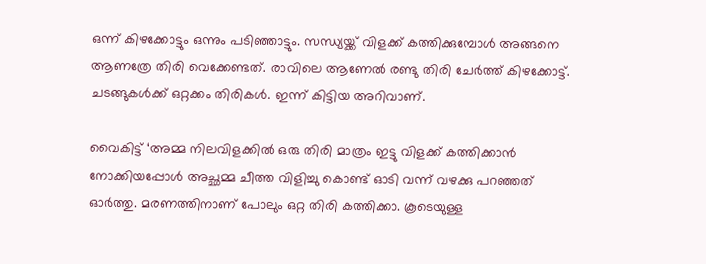ഒന്ന് കിഴക്കോട്ടും ഒന്നും പടിഞ്ഞാട്ടും. സന്ധ്യയ്ക്ക് വിളക്ക് കത്തിക്കുമ്പോൾ അങ്ങനെ ആണത്രേ തിരി വെക്കേണ്ടത്. രാവിലെ ആണേൽ രണ്ടു തിരി ചേർത്ത് കിഴക്കോട്ട്. ചടങ്ങുകൾക്ക് ഒറ്റക്കം തിരികൾ. ഇന്ന് കിട്ടിയ അറിവാണ്.

വൈകിട്ട് ‘അമ്മ നിലവിളക്കിൽ ഒരു തിരി മാത്രം ഇട്ടു വിളക്ക് കത്തിക്കാൻ നോക്കിയപ്പോൾ അച്ഛമ്മ ചീത്ത വിളിച്ചു കൊണ്ട് ഓടി വന്ന് വഴക്കു പറഞ്ഞത് ഓർത്തു. മരണത്തിനാണ് പോലും ഒറ്റ തിരി കത്തിക്കാ. കൂടെയുള്ള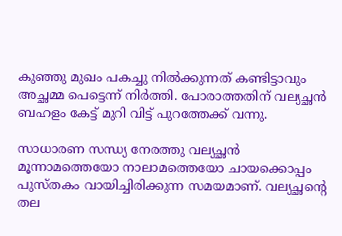കുഞ്ഞു മുഖം പകച്ചു നിൽക്കുന്നത് കണ്ടിട്ടാവും അച്ഛമ്മ പെട്ടെന്ന് നിർത്തി. പോരാത്തതിന് വല്യച്ഛൻ ബഹളം കേട്ട് മുറി വിട്ട് പുറത്തേക്ക് വന്നു.

സാധാരണ സന്ധ്യ നേരത്തു വല്യച്ഛൻ മൂന്നാമത്തെയോ നാലാമത്തെയോ ചായക്കൊപ്പം പുസ്തകം വായിച്ചിരിക്കുന്ന സമയമാണ്. വല്യച്ഛന്റെ തല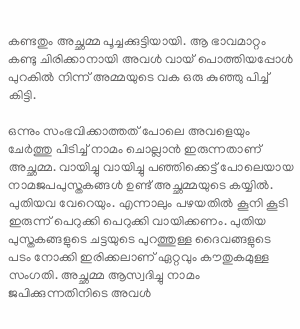കണ്ടതും അച്ഛമ്മ പൂച്ചക്കുട്ടിയായി. ആ ഭാവമാറ്റം കണ്ടു ചിരിക്കാനായി അവൾ വായ് പൊത്തിയപ്പോൾ പുറകിൽ നിന്ന് അമ്മയുടെ വക ഒരു കുഞ്ഞു പിച്ച് കിട്ടി.

ഒന്നും സംഭവിക്കാത്തത് പോലെ അവളെയും ചേർത്തു പിടിച്ച് നാമം ചൊല്ലാൻ ഇരുന്നതാണ് അച്ഛമ്മ. വായിച്ചു വായിച്ചു പഞ്ഞിക്കെട്ട് പോലെയായ നാമജപപുസ്തകങ്ങൾ ഉണ്ട്‌ അച്ഛമ്മയുടെ കയ്യിൽ. പുതിയവ വേറെയും. എന്നാലും പഴയതിൽ കൂനി കൂടി ഇരുന്ന് പെറുക്കി പെറുക്കി വായിക്കണം. പുതിയ പുസ്തകങ്ങളുടെ ചട്ടയുടെ പുറത്തുള്ള ദൈവങ്ങളുടെ പടം നോക്കി ഇരിക്കലാണ് ഏറ്റവും കൗതുകമുള്ള സംഗതി. അച്ഛമ്മ ആസ്വദിച്ചു നാമം ജപിക്കുന്നതിനിടെ അവൾ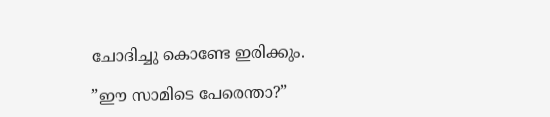ചോദിച്ചു കൊണ്ടേ ഇരിക്കും.

”ഈ സാമിടെ പേരെന്താ?”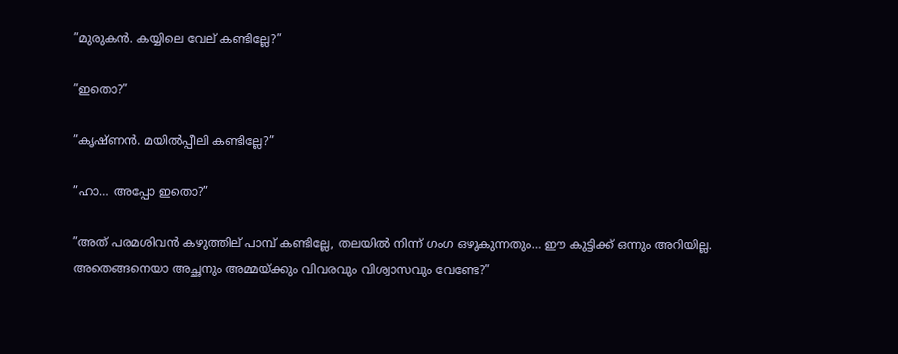”മുരുകൻ. കയ്യിലെ വേല് കണ്ടില്ലേ?”

”ഇതൊ?”

”കൃഷ്ണൻ. മയിൽപ്പീലി കണ്ടില്ലേ?”

”ഹാ… അപ്പോ ഇതൊ?”

”അത് പരമശിവൻ കഴുത്തില് പാമ്പ് കണ്ടില്ലേ, തലയിൽ നിന്ന് ഗംഗ ഒഴുകുന്നതും… ഈ കുട്ടിക്ക് ഒന്നും അറിയില്ല. അതെങ്ങനെയാ അച്ഛനും അമ്മയ്ക്കും വിവരവും വിശ്വാസവും വേണ്ടേ?”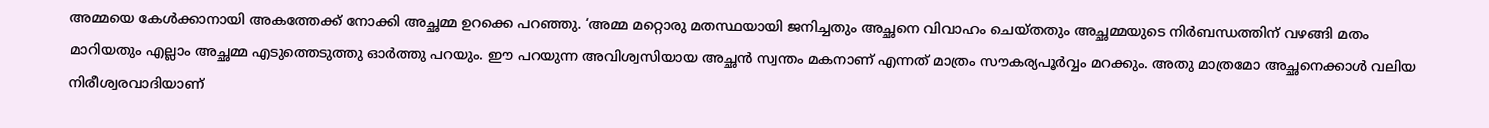അമ്മയെ കേൾക്കാനായി അകത്തേക്ക് നോക്കി അച്ഛമ്മ ഉറക്കെ പറഞ്ഞു. ‘അമ്മ മറ്റൊരു മതസ്ഥയായി ജനിച്ചതും അച്ഛനെ വിവാഹം ചെയ്തതും അച്ഛമ്മയുടെ നിർബന്ധത്തിന് വഴങ്ങി മതം മാറിയതും എല്ലാം അച്ഛമ്മ എടുത്തെടുത്തു ഓർത്തു പറയും. ഈ പറയുന്ന അവിശ്വസിയായ അച്ഛൻ സ്വന്തം മകനാണ് എന്നത് മാത്രം സൗകര്യപൂർവ്വം മറക്കും. അതു മാത്രമോ അച്ഛനെക്കാൾ വലിയ നിരീശ്വരവാദിയാണ്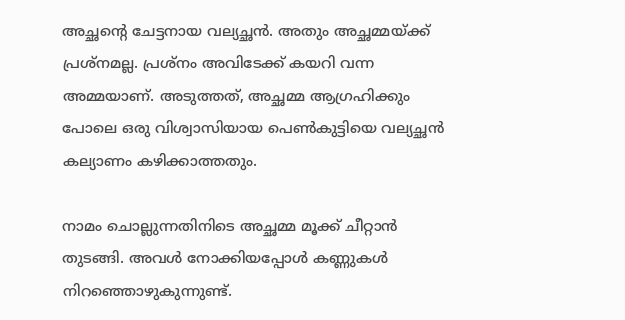അച്ഛന്റെ ചേട്ടനായ വല്യച്ഛൻ. അതും അച്ഛമ്മയ്ക്ക് പ്രശ്നമല്ല. പ്രശ്‍നം അവിടേക്ക് കയറി വന്ന അമ്മയാണ്. അടുത്തത്, അച്ഛമ്മ ആഗ്രഹിക്കും പോലെ ഒരു വിശ്വാസിയായ പെൺകുട്ടിയെ വല്യച്ഛൻ കല്യാണം കഴിക്കാത്തതും.

നാമം ചൊല്ലുന്നതിനിടെ അച്ഛമ്മ മൂക്ക് ചീറ്റാൻ തുടങ്ങി. അവൾ നോക്കിയപ്പോൾ കണ്ണുകൾ നിറഞ്ഞൊഴുകുന്നുണ്ട്.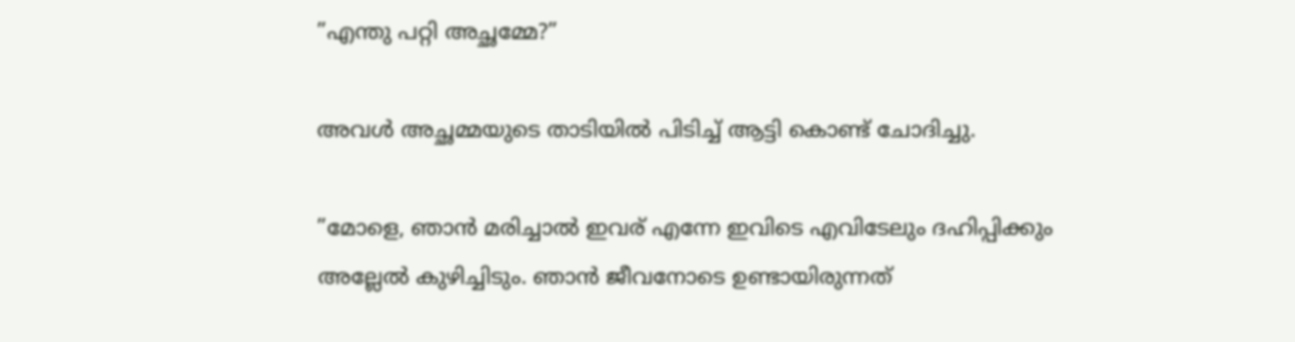”എന്തു പറ്റി അച്ഛമ്മേ?”

അവൾ അച്ഛമ്മയുടെ താടിയിൽ പിടിച്ച് ആട്ടി കൊണ്ട് ചോദിച്ചു.

”മോളെ, ഞാൻ മരിച്ചാൽ ഇവര് എന്നേ ഇവിടെ എവിടേലും ദഹിപ്പിക്കും അല്ലേൽ കുഴിച്ചിടും. ഞാൻ ജീവനോടെ ഉണ്ടായിരുന്നത്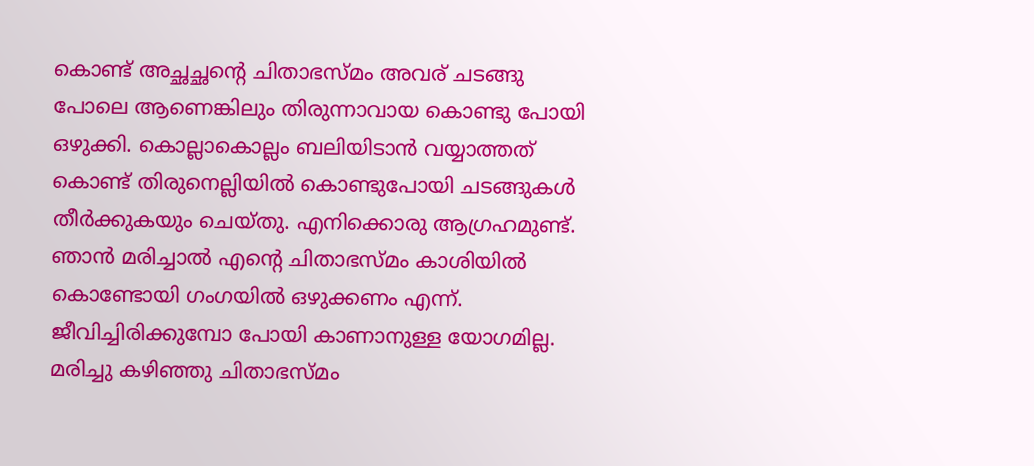കൊണ്ട് അച്ഛച്ഛന്റെ ചിതാഭസ്‌മം അവര് ചടങ്ങു പോലെ ആണെങ്കിലും തിരുന്നാവായ കൊണ്ടു പോയി ഒഴുക്കി. കൊല്ലാകൊല്ലം ബലിയിടാൻ വയ്യാത്തത് കൊണ്ട് തിരുനെല്ലിയിൽ കൊണ്ടുപോയി ചടങ്ങുകൾ തീർക്കുകയും ചെയ്തു. എനിക്കൊരു ആഗ്രഹമുണ്ട്. ഞാൻ മരിച്ചാൽ എന്റെ ചിതാഭസ്‌മം കാശിയിൽ കൊണ്ടോയി ഗംഗയിൽ ഒഴുക്കണം എന്ന്. ജീവിച്ചിരിക്കുമ്പോ പോയി കാണാനുള്ള യോഗമില്ല. മരിച്ചു കഴിഞ്ഞു ചിതാഭസ്‌മം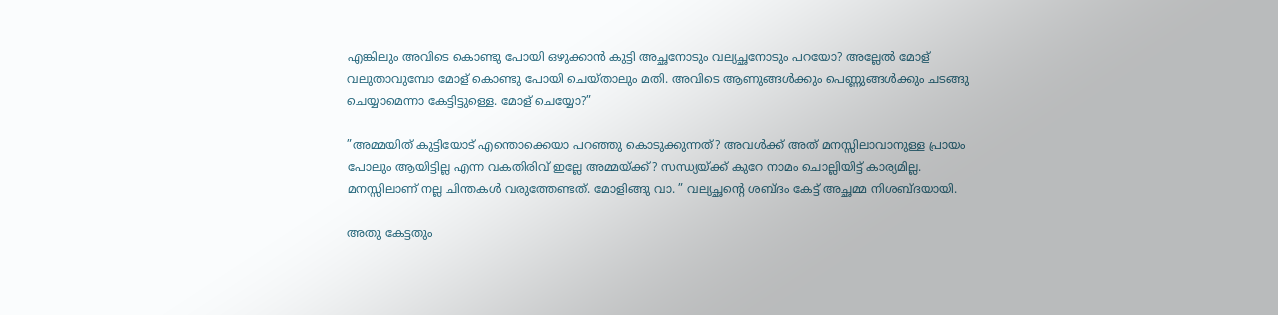എങ്കിലും അവിടെ കൊണ്ടു പോയി ഒഴുക്കാൻ കുട്ടി അച്ഛനോടും വല്യച്ഛനോടും പറയോ? അല്ലേൽ മോള് വലുതാവുമ്പോ മോള് കൊണ്ടു പോയി ചെയ്താലും മതി. അവിടെ ആണുങ്ങൾക്കും പെണ്ണുങ്ങൾക്കും ചടങ്ങു ചെയ്യാമെന്നാ കേട്ടിട്ടുള്ളെ. മോള് ചെയ്യോ?”

”അമ്മയിത് കുട്ടിയോട് എന്തൊക്കെയാ പറഞ്ഞു കൊടുക്കുന്നത്? അവൾക്ക് അത് മനസ്സിലാവാനുള്ള പ്രായം പോലും ആയിട്ടില്ല എന്ന വകതിരിവ് ഇല്ലേ അമ്മയ്ക്ക്? സന്ധ്യയ്ക്ക് കുറേ നാമം ചൊല്ലിയിട്ട് കാര്യമില്ല. മനസ്സിലാണ് നല്ല ചിന്തകൾ വരുത്തേണ്ടത്. മോളിങ്ങു വാ. ” വല്യച്ഛന്റെ ശബ്ദം കേട്ട് അച്ഛമ്മ നിശബ്ദയായി.

അതു കേട്ടതും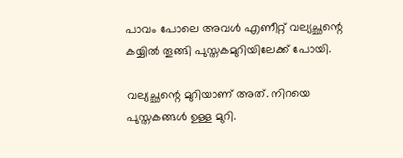പാവം പോലെ അവൾ എണീറ്റ് വല്യച്ഛന്റെ കയ്യിൽ തൂങ്ങി പുസ്തകമുറിയിലേക്ക് പോയി.

വല്യച്ഛന്റെ മുറിയാണ് അത്. നിറയെ പുസ്തകങ്ങൾ ഉള്ള മുറി.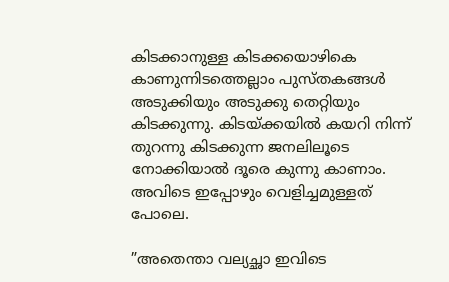കിടക്കാനുള്ള കിടക്കയൊഴികെ കാണുന്നിടത്തെല്ലാം പുസ്തകങ്ങൾ അടുക്കിയും അടുക്കു തെറ്റിയും കിടക്കുന്നു. കിടയ്ക്കയിൽ കയറി നിന്ന് തുറന്നു കിടക്കുന്ന ജനലിലൂടെ നോക്കിയാൽ ദൂരെ കുന്നു കാണാം. അവിടെ ഇപ്പോഴും വെളിച്ചമുള്ളത് പോലെ.

”അതെന്താ വല്യച്ഛാ ഇവിടെ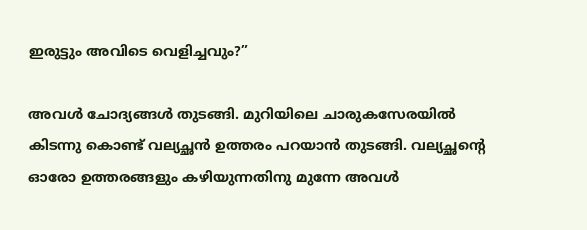ഇരുട്ടും അവിടെ വെളിച്ചവും?”

അവൾ ചോദ്യങ്ങൾ തുടങ്ങി. മുറിയിലെ ചാരുകസേരയിൽ കിടന്നു കൊണ്ട് വല്യച്ഛൻ ഉത്തരം പറയാൻ തുടങ്ങി. വല്യച്ഛന്റെ ഓരോ ഉത്തരങ്ങളും കഴിയുന്നതിനു മുന്നേ അവൾ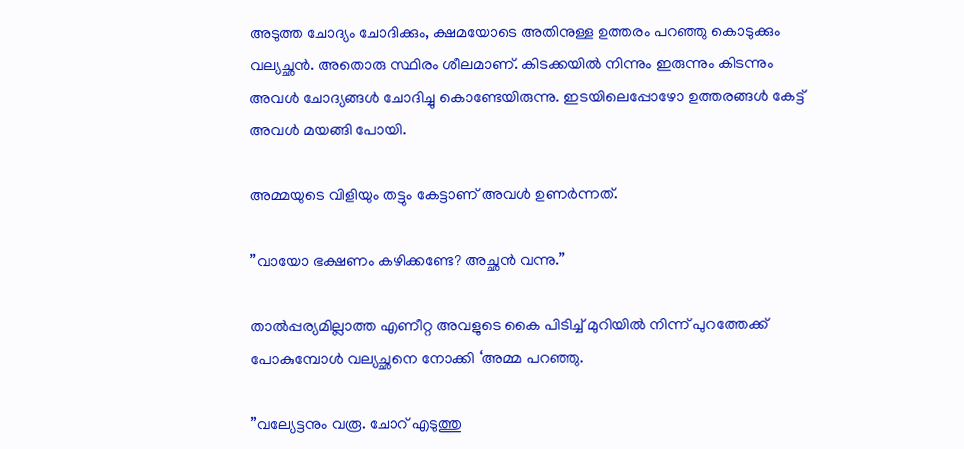അടുത്ത ചോദ്യം ചോദിക്കും, ക്ഷമയോടെ അതിനുള്ള ഉത്തരം പറഞ്ഞു കൊടുക്കും വല്യച്ഛൻ. അതൊരു സ്ഥിരം ശീലമാണ്. കിടക്കയിൽ നിന്നും ഇരുന്നും കിടന്നും അവൾ ചോദ്യങ്ങൾ ചോദിച്ചു കൊണ്ടേയിരുന്നു. ഇടയിലെപ്പോഴോ ഉത്തരങ്ങൾ കേട്ട് അവൾ മയങ്ങി പോയി.

അമ്മയുടെ വിളിയും തട്ടും കേട്ടാണ് അവൾ ഉണർന്നത്.

”വായോ ഭക്ഷണം കഴിക്കണ്ടേ? അച്ഛൻ വന്നു.”

താൽപ്പര്യമില്ലാത്ത എണീറ്റ അവളുടെ കൈ പിടിച്ച് മുറിയിൽ നിന്ന് പുറത്തേക്ക് പോകുമ്പോൾ വല്യച്ഛനെ നോക്കി ‘അമ്മ പറഞ്ഞു.

”വല്യേട്ടനും വരൂ. ചോറ് എടുത്തു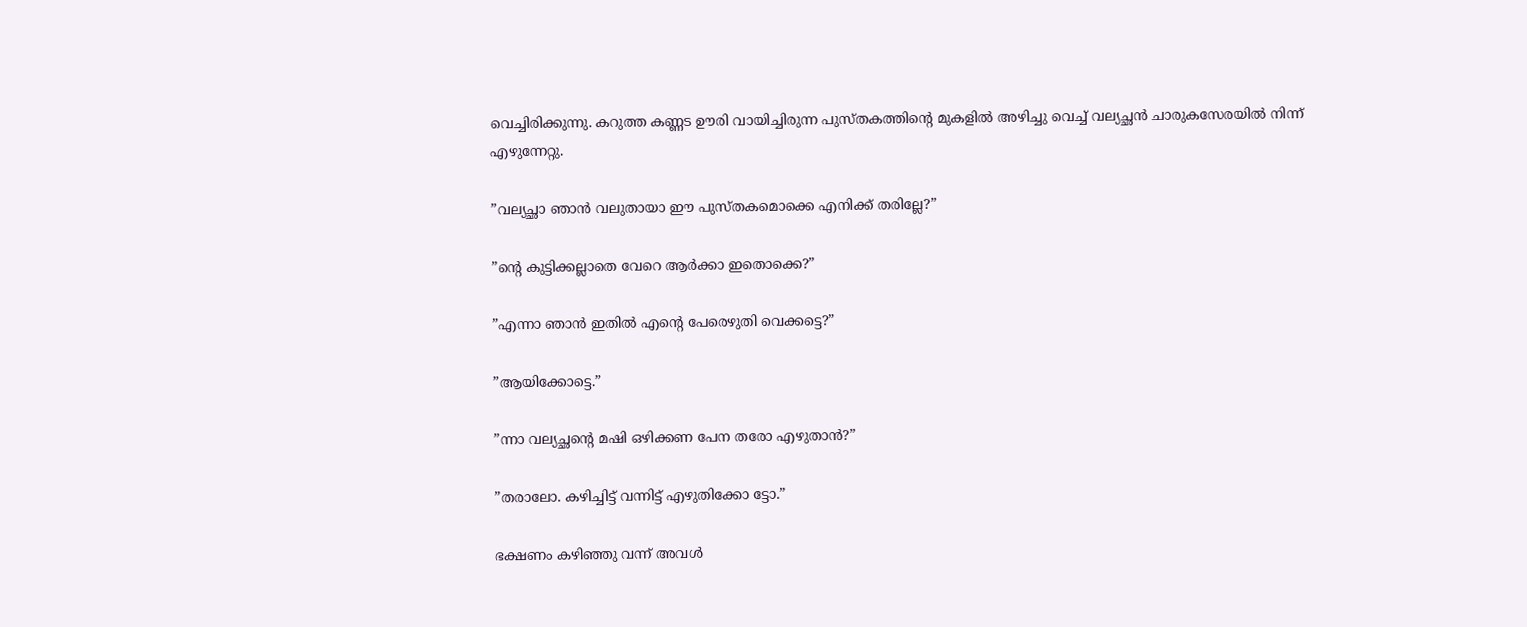വെച്ചിരിക്കുന്നു. കറുത്ത കണ്ണട ഊരി വായിച്ചിരുന്ന പുസ്തകത്തിന്റെ മുകളിൽ അഴിച്ചു വെച്ച് വല്യച്ഛൻ ചാരുകസേരയിൽ നിന്ന് എഴുന്നേറ്റു.

”വല്യച്ഛാ ഞാൻ വലുതായാ ഈ പുസ്തകമൊക്കെ എനിക്ക് തരില്ലേ?”

”ന്റെ കുട്ടിക്കല്ലാതെ വേറെ ആർക്കാ ഇതൊക്കെ?”

”എന്നാ ഞാൻ ഇതിൽ എന്റെ പേരെഴുതി വെക്കട്ടെ?”

”ആയിക്കോട്ടെ.”

”ന്നാ വല്യച്ഛന്റെ മഷി ഒഴിക്കണ പേന തരോ എഴുതാൻ?”

”തരാലോ. കഴിച്ചിട്ട് വന്നിട്ട് എഴുതിക്കോ ട്ടോ.”

ഭക്ഷണം കഴിഞ്ഞു വന്ന് അവൾ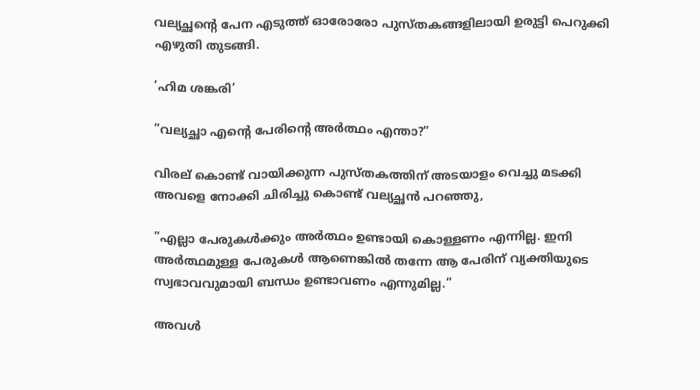വല്യച്ഛന്റെ പേന എടുത്ത് ഓരോരോ പുസ്തകങ്ങളിലായി ഉരുട്ടി പെറുക്കി എഴുതി തുടങ്ങി.

’ഹിമ ശങ്കരി’

”വല്യച്ഛാ എന്റെ പേരിന്റെ അർത്ഥം എന്താ?”

വിരല് കൊണ്ട് വായിക്കുന്ന പുസ്തകത്തിന് അടയാളം വെച്ചു മടക്കി അവളെ നോക്കി ചിരിച്ചു കൊണ്ട് വല്യച്ഛൻ പറഞ്ഞു,

”എല്ലാ പേരുകൾക്കും അർത്ഥം ഉണ്ടായി കൊള്ളണം എന്നില്ല. ഇനി അർത്ഥമുള്ള പേരുകൾ ആണെങ്കിൽ തന്നേ ആ പേരിന് വ്യക്തിയുടെ സ്വഭാവവുമായി ബന്ധം ഉണ്ടാവണം എന്നുമില്ല.”

അവൾ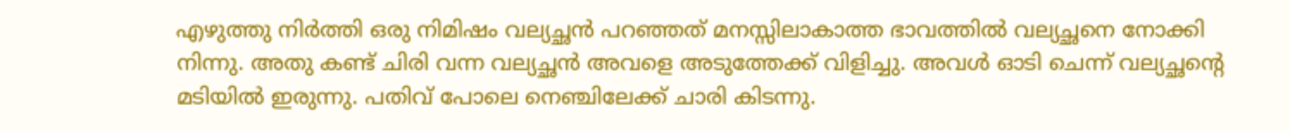എഴുത്തു നിർത്തി ഒരു നിമിഷം വല്യച്ഛൻ പറഞ്ഞത് മനസ്സിലാകാത്ത ഭാവത്തിൽ വല്യച്ഛനെ നോക്കി നിന്നു. അതു കണ്ട് ചിരി വന്ന വല്യച്ഛൻ അവളെ അടുത്തേക്ക് വിളിച്ചു. അവൾ ഓടി ചെന്ന് വല്യച്ഛന്റെ മടിയിൽ ഇരുന്നു. പതിവ് പോലെ നെഞ്ചിലേക്ക് ചാരി കിടന്നു.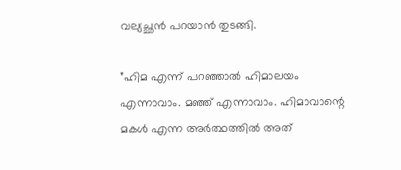വല്യച്ഛൻ പറയാൻ തുടങ്ങി.

”ഹിമ എന്ന് പറഞ്ഞാൽ ഹിമാലയം എന്നാവാം. മഞ്ഞ് എന്നാവാം. ഹിമാവാന്റെ മകൾ എന്ന അർത്ഥത്തിൽ അത്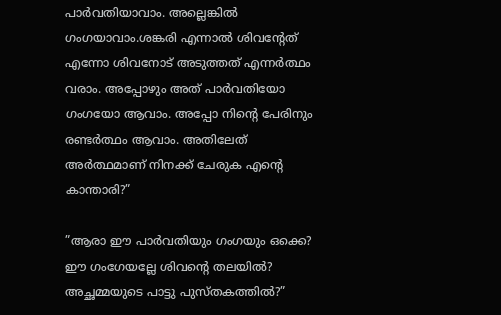പാർവതിയാവാം. അല്ലെങ്കിൽ ഗംഗയാവാം.ശങ്കരി എന്നാൽ ശിവന്റേത് എന്നോ ശിവനോട് അടുത്തത് എന്നർത്ഥം വരാം. അപ്പോഴും അത് പാർവതിയോ ഗംഗയോ ആവാം. അപ്പോ നിന്റെ പേരിനും രണ്ടർത്ഥം ആവാം. അതിലേത് അർത്ഥമാണ് നിനക്ക് ചേരുക എന്റെ കാന്താരി?”

”ആരാ ഈ പാർവതിയും ഗംഗയും ഒക്കെ? ഈ ഗംഗേയല്ലേ ശിവന്റെ തലയിൽ? അച്ഛമ്മയുടെ പാട്ടു പുസ്തകത്തിൽ?”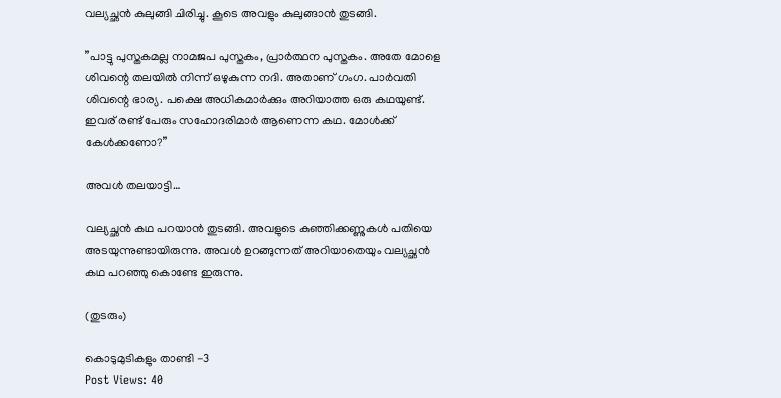വല്യച്ഛൻ കുലുങ്ങി ചിരിച്ചു. കൂടെ അവളും കുലുങ്ങാൻ തുടങ്ങി.

”പാട്ടു പുസ്തകമല്ല നാമജപ പുസ്തകം, പ്രാർത്ഥന പുസ്തകം. അതേ മോളെ ശിവന്റെ തലയിൽ നിന്ന് ഒഴുകുന്ന നദി. അതാണ് ഗംഗ. പാർവതി ശിവന്റെ ഭാര്യ. പക്ഷെ അധികമാർക്കും അറിയാത്ത ഒരു കഥയുണ്ട്. ഇവര് രണ്ട് പേരും സഹോദരിമാർ ആണെന്ന കഥ. മോൾക്ക് കേൾക്കണോ?”

അവൾ തലയാട്ടി…

വല്യച്ഛൻ കഥ പറയാൻ തുടങ്ങി. അവളുടെ കുഞ്ഞിക്കണ്ണുകൾ പതിയെ അടയുന്നുണ്ടായിരുന്നു. അവൾ ഉറങ്ങുന്നത് അറിയാതെയും വല്യച്ഛൻ കഥ പറഞ്ഞു കൊണ്ടേ ഇരുന്നു.

(തുടരും)

കൊടുമുടികളും താണ്ടി -3
Post Views: 40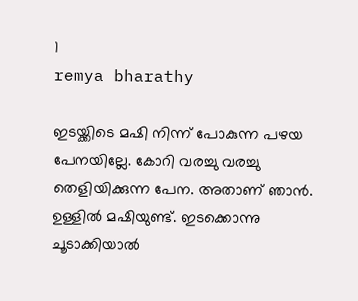1
remya bharathy

ഇടയ്ക്കിടെ മഷി നിന്ന് പോകുന്ന പഴയ പേനയില്ലേ. കോറി വരച്ചു വരച്ചു തെളിയിക്കുന്ന പേന. അതാണ്‌ ഞാന്‍. ഉള്ളില്‍ മഷിയുണ്ട്. ഇടക്കൊന്നു ചൂടാക്കിയാല്‍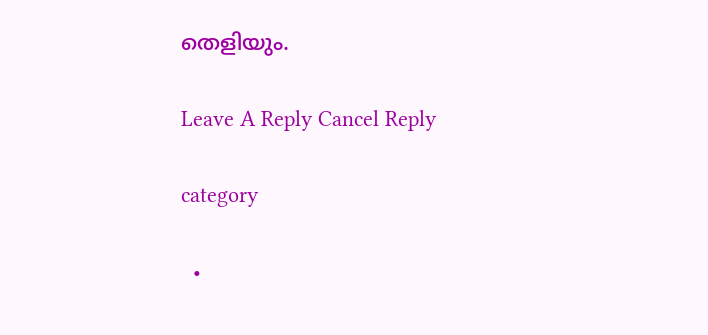തെളിയും.

Leave A Reply Cancel Reply

category

  •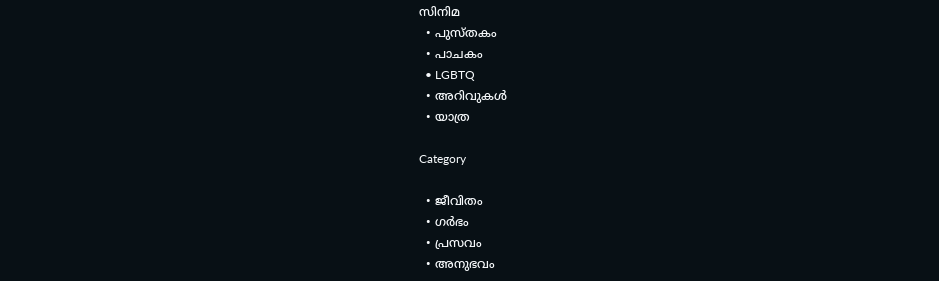സിനിമ
  • പുസ്‌തകം
  • പാചകം
  • LGBTQ
  • അറിവുകൾ
  • യാത്ര

Category

  • ജീവിതം
  • ഗർഭം
  • പ്രസവം
  • അനുഭവം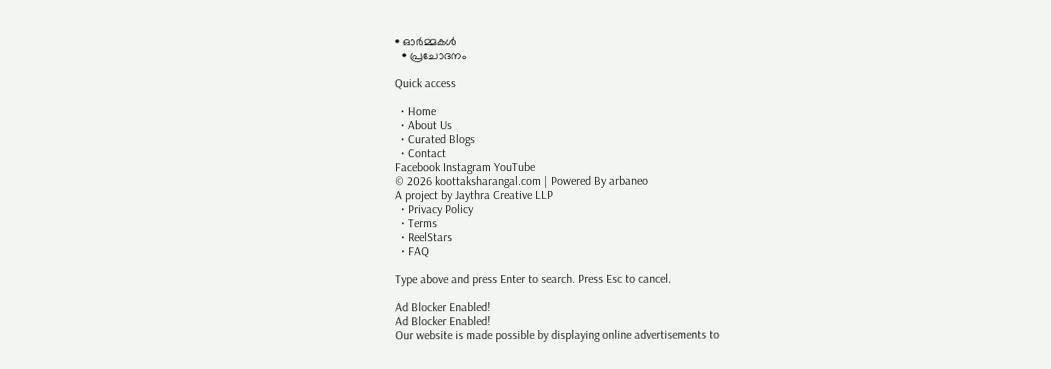• ഓർമ്മകൾ
  • പ്രചോദനം

Quick access

  • Home
  • About Us
  • Curated Blogs
  • Contact
Facebook Instagram YouTube
© 2026 koottaksharangal.com | Powered By arbaneo
A project by Jaythra Creative LLP
  • Privacy Policy
  • Terms
  • ReelStars
  • FAQ

Type above and press Enter to search. Press Esc to cancel.

Ad Blocker Enabled!
Ad Blocker Enabled!
Our website is made possible by displaying online advertisements to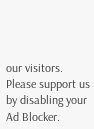our visitors. Please support us by disabling your Ad Blocker.